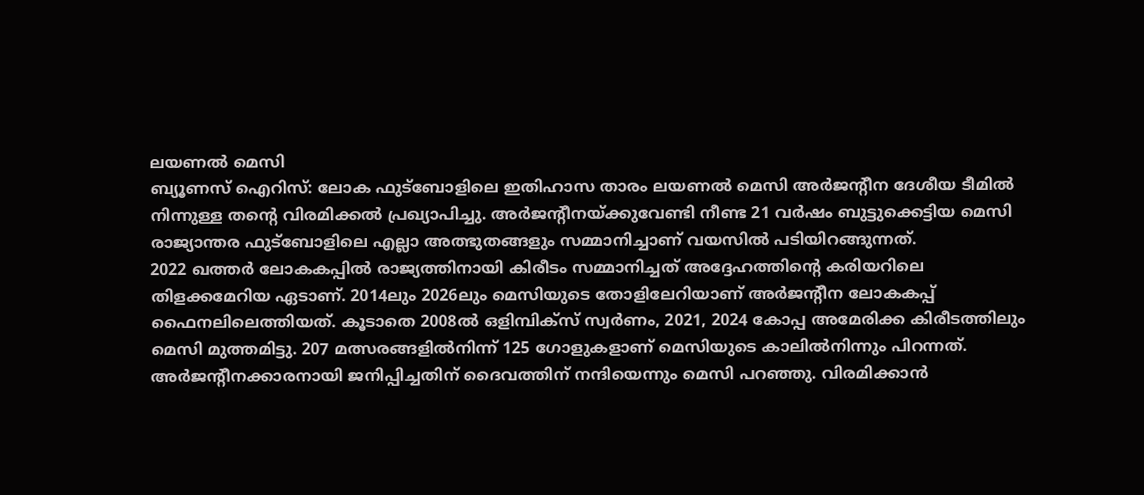ലയണൽ മെസി
ബ്യൂണസ് ഐറിസ്: ലോക ഫുട്ബോളിലെ ഇതിഹാസ താരം ലയണൽ മെസി അർജന്റീന ദേശീയ ടീമിൽ നിന്നുള്ള തന്റെ വിരമിക്കൽ പ്രഖ്യാപിച്ചു. അർജന്റീനയ്ക്കുവേണ്ടി നീണ്ട 21 വർഷം ബുട്ടുക്കെട്ടിയ മെസി രാജ്യാന്തര ഫുട്ബോളിലെ എല്ലാ അത്ഭുതങ്ങളും സമ്മാനിച്ചാണ് വയസിൽ പടിയിറങ്ങുന്നത്.
2022 ഖത്തർ ലോകകപ്പിൽ രാജ്യത്തിനായി കിരീടം സമ്മാനിച്ചത് അദ്ദേഹത്തിന്റെ കരിയറിലെ തിളക്കമേറിയ ഏടാണ്. 2014ലും 2026ലും മെസിയുടെ തോളിലേറിയാണ് അർജന്റീന ലോകകപ്പ് ഫൈനലിലെത്തിയത്. കൂടാതെ 2008ൽ ഒളിമ്പിക്സ് സ്വർണം, 2021, 2024 കോപ്പ അമേരിക്ക കിരീടത്തിലും മെസി മുത്തമിട്ടു. 207 മത്സരങ്ങളിൽനിന്ന് 125 ഗോളുകളാണ് മെസിയുടെ കാലിൽനിന്നും പിറന്നത്.
അർജന്റീനക്കാരനായി ജനിപ്പിച്ചതിന് ദൈവത്തിന് നന്ദിയെന്നും മെസി പറഞ്ഞു. വിരമിക്കാൻ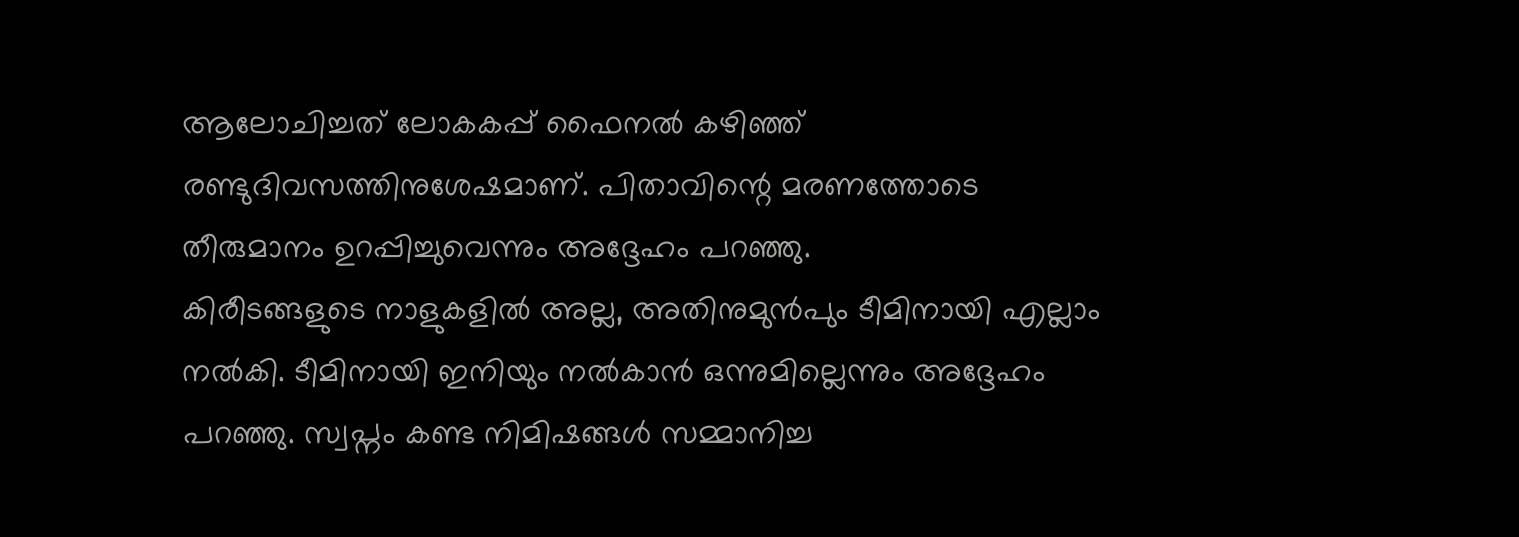ആലോചിച്ചത് ലോകകപ്പ് ഫൈനൽ കഴിഞ്ഞ് രണ്ടുദിവസത്തിനുശേഷമാണ്. പിതാവിന്റെ മരണത്തോടെ തീരുമാനം ഉറപ്പിച്ചുവെന്നും അദ്ദേഹം പറഞ്ഞു.
കിരീടങ്ങളുടെ നാളുകളിൽ അല്ല, അതിനുമുൻപും ടീമിനായി എല്ലാം നൽകി. ടീമിനായി ഇനിയും നൽകാൻ ഒന്നുമില്ലെന്നും അദ്ദേഹം പറഞ്ഞു. സ്വപ്നം കണ്ട നിമിഷങ്ങൾ സമ്മാനിച്ച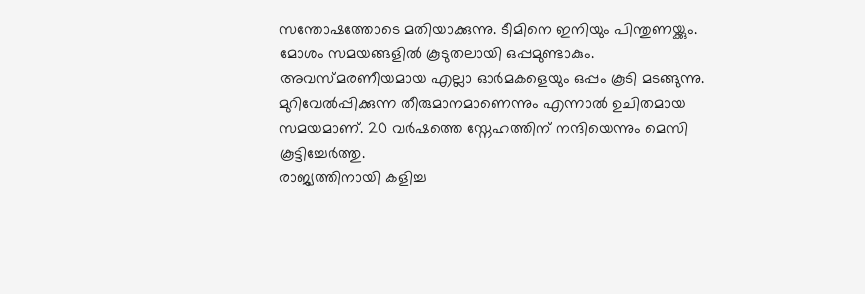സന്തോഷത്തോടെ മതിയാക്കുന്നു. ടീമിനെ ഇനിയും പിന്തുണയ്ക്കും. മോശം സമയങ്ങളിൽ കൂടുതലായി ഒപ്പമുണ്ടാകും.
അവസ്മരണീയമായ എല്ലാ ഓർമകളെയും ഒപ്പം കൂടി മടങ്ങുന്നു. മുറിവേൽപ്പിക്കുന്ന തീരുമാനമാണെന്നും എന്നാൽ ഉചിതമായ സമയമാണ്. 20 വർഷത്തെ സ്നേഹത്തിന് നന്ദിയെന്നും മെസി കൂട്ടിച്ചേർത്തു.
രാജ്യത്തിനായി കളിച്ച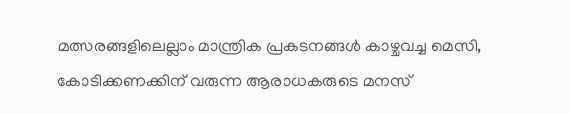മത്സരങ്ങളിലെല്ലാം മാന്ത്രിക പ്രകടനങ്ങൾ കാഴ്ചവച്ച മെസി, കോടിക്കണക്കിന് വരുന്ന ആരാധകരുടെ മനസ്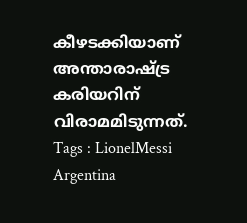കീഴടക്കിയാണ് അന്താരാഷ്ട്ര കരിയറിന് വിരാമമിടുന്നത്.
Tags : LionelMessi Argentina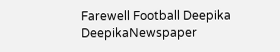Farewell Football Deepika DeepikaNewspaper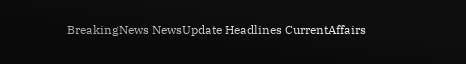BreakingNews NewsUpdate Headlines CurrentAffairs